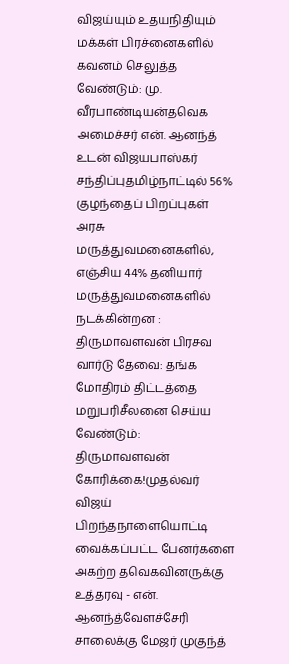விஜய்யும் உதயநிதியும் மக்கள் பிரச்னைகளில் கவனம் செலுத்த வேண்டும்: மு. வீரபாண்டியன்தவெக அமைச்சர் என். ஆனந்த் உடன் விஜயபாஸ்கர் சந்திப்புதமிழ்நாட்டில் 56% குழந்தைப் பிறப்புகள் அரசு மருத்துவமனைகளில், எஞ்சிய 44% தனியார் மருத்துவமனைகளில் நடக்கின்றன : திருமாவளவன் பிரசவ வார்டு தேவை: தங்க மோதிரம் திட்டத்தை மறுபரிசீலனை செய்ய வேண்டும்: திருமாவளவன் கோரிக்கை!முதல்வர் விஜய் பிறந்தநாளையொட்டி வைக்கப்பட்ட பேனர்களை அகற்ற தவெகவினருக்கு உத்தரவு - என். ஆனந்த்வேளச்சேரி சாலைக்கு மேஜர் முகுந்த்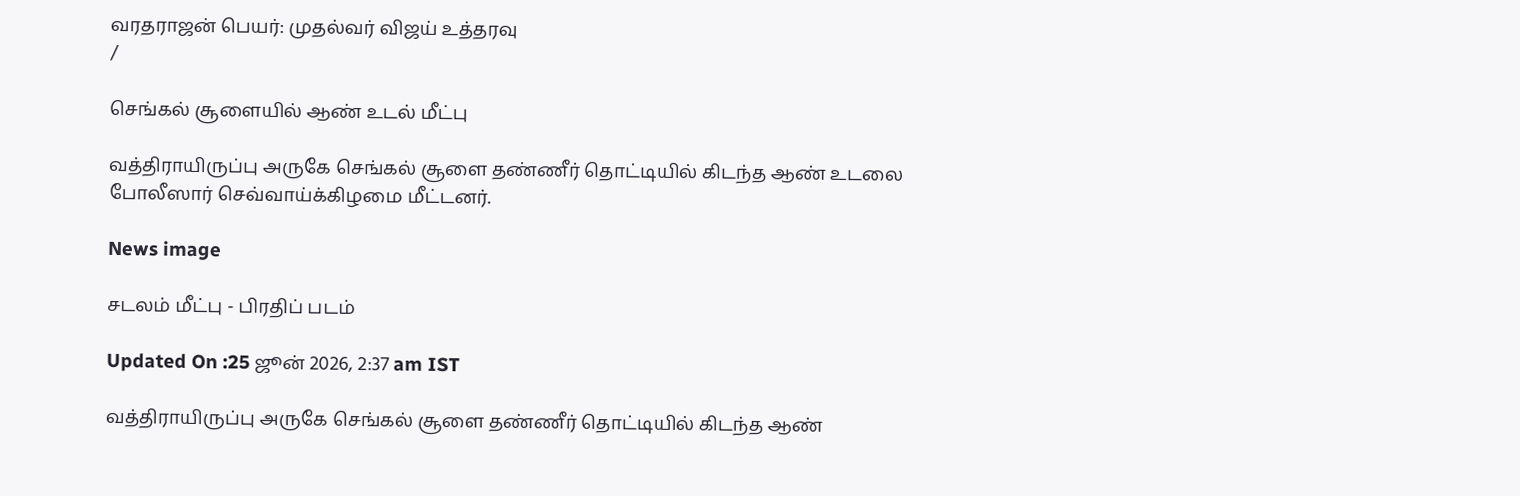வரதராஜன் பெயர்: முதல்வர் விஜய் உத்தரவு
/

செங்கல் சூளையில் ஆண் உடல் மீட்பு

வத்திராயிருப்பு அருகே செங்கல் சூளை தண்ணீர் தொட்டியில் கிடந்த ஆண் உடலை போலீஸார் செவ்வாய்க்கிழமை மீட்டனர்.

News image

சடலம் மீட்பு - பிரதிப் படம்

Updated On :25 ஜூன் 2026, 2:37 am IST

வத்திராயிருப்பு அருகே செங்கல் சூளை தண்ணீர் தொட்டியில் கிடந்த ஆண்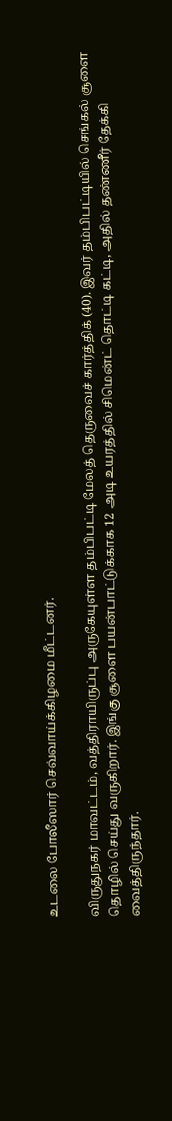உடலை போலீஸார் செவ்வாய்க்கிழமை மீட்டனர்.

விருதுநகர் மாவட்டம், வத்திராயிருப்பு அருகேயுள்ள தம்பிபட்டி மேலத் தெருவைச் கார்த்திக் (40). இவர் தம்பிபட்டியில் செங்கல் சூளை தொழில் செய்து வருகிறார். இங்கு சூளை பயன்பாட்டுக்காக 12 அடி உயரத்தில் சிமென்ட் தொட்டி கட்டி, அதில் தண்ணீர் தேக்கி வைத்திருந்தார்.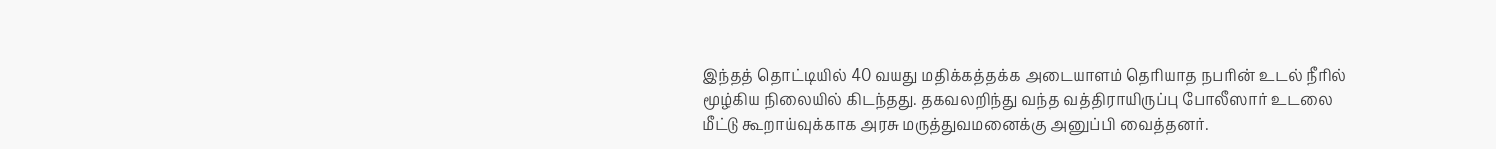இந்தத் தொட்டியில் 40 வயது மதிக்கத்தக்க அடையாளம் தெரியாத நபரின் உடல் நீரில் மூழ்கிய நிலையில் கிடந்தது. தகவலறிந்து வந்த வத்திராயிருப்பு போலீஸார் உடலை மீட்டு கூறாய்வுக்காக அரசு மருத்துவமனைக்கு அனுப்பி வைத்தனர்.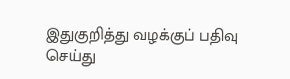இதுகுறித்து வழக்குப் பதிவு செய்து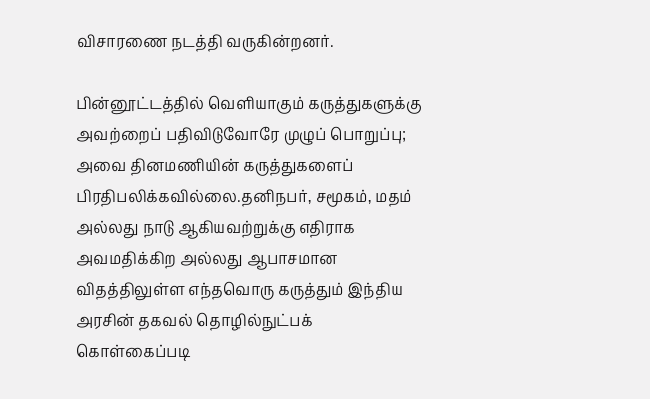விசாரணை நடத்தி வருகின்றனர்.

பின்னூட்டத்தில் வெளியாகும் கருத்துகளுக்கு அவற்றைப் பதிவிடுவோரே முழுப் பொறுப்பு; அவை தினமணியின் கருத்துகளைப் பிரதிபலிக்கவில்லை.தனிநபர், சமூகம், மதம் அல்லது நாடு ஆகியவற்றுக்கு எதிராக அவமதிக்கிற அல்லது ஆபாசமான விதத்திலுள்ள எந்தவொரு கருத்தும் இந்திய அரசின் தகவல் தொழில்நுட்பக் கொள்கைப்படி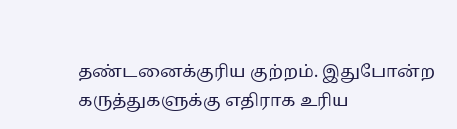தண்டனைக்குரிய குற்றம். இதுபோன்ற கருத்துகளுக்கு எதிராக உரிய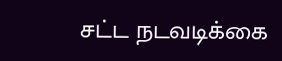சட்ட நடவடிக்கை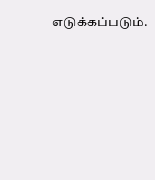எடுக்கப்படும்.